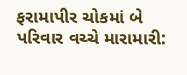ફરામાપીર ચોકમાં બે પરિવાર વચ્ચે મારામારી: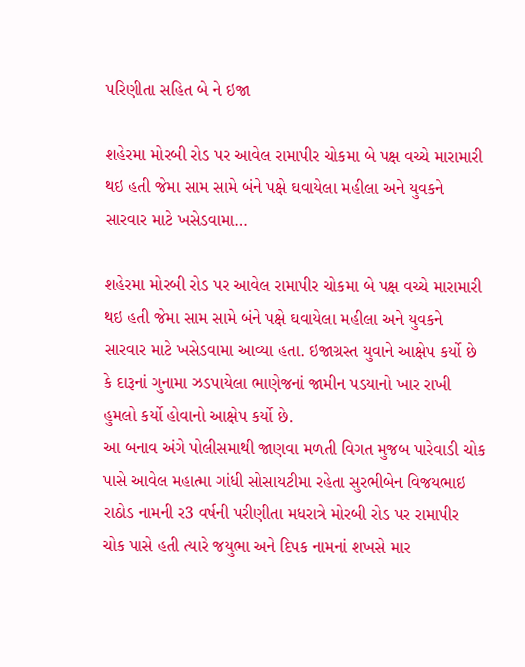પરિણીતા સહિત બે ને ઇજા

શહેરમા મોરબી રોડ પર આવેલ રામાપીર ચોકમા બે પક્ષ વચ્ચે મારામારી થઇ હતી જેમા સામ સામે બંને પક્ષે ઘવાયેલા મહીલા અને યુવકને સારવાર માટે ખસેડવામા…

શહેરમા મોરબી રોડ પર આવેલ રામાપીર ચોકમા બે પક્ષ વચ્ચે મારામારી થઇ હતી જેમા સામ સામે બંને પક્ષે ઘવાયેલા મહીલા અને યુવકને સારવાર માટે ખસેડવામા આવ્યા હતા. ઇજાગ્રસ્ત યુવાને આક્ષેપ કર્યો છે કે દારૂનાં ગુનામા ઝડપાયેલા ભાણેજનાં જામીન પડયાનો ખાર રાખી હુમલો કર્યો હોવાનો આક્ષેપ કર્યો છે.
આ બનાવ અંગે પોલીસમાથી જાણવા મળતી વિગત મુજબ પારેવાડી ચોક પાસે આવેલ મહાત્મા ગાંધી સોસાયટીમા રહેતા સુરભીબેન વિજયભાઇ રાઠોડ નામની ર3 વર્ષની પરીણીતા મધરાત્રે મોરબી રોડ પર રામાપીર ચોક પાસે હતી ત્યારે જયુભા અને દિપક નામનાં શખસે માર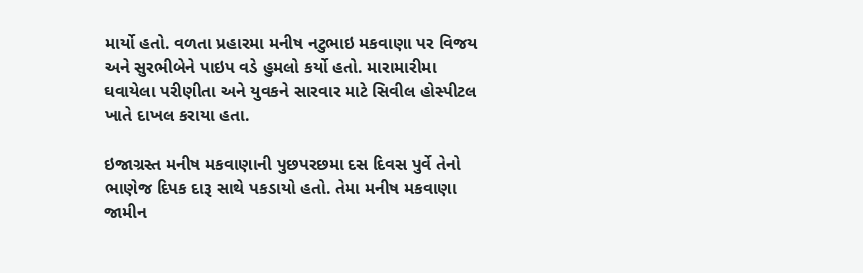માર્યો હતો. વળતા પ્રહારમા મનીષ નટુભાઇ મકવાણા પર વિજય અને સુરભીબેને પાઇપ વડે હુમલો કર્યો હતો. મારામારીમા ઘવાયેલા પરીણીતા અને યુવકને સારવાર માટે સિવીલ હોસ્પીટલ ખાતે દાખલ કરાયા હતા.

ઇજાગ્રસ્ત મનીષ મકવાણાની પુછપરછમા દસ દિવસ પુર્વે તેનો ભાણેજ દિપક દારૂ સાથે પકડાયો હતો. તેમા મનીષ મકવાણા જામીન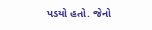પડયો હતો. જેનો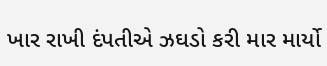ખાર રાખી દંપતીએ ઝઘડો કરી માર માર્યો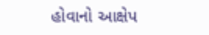હોવાનો આક્ષેપ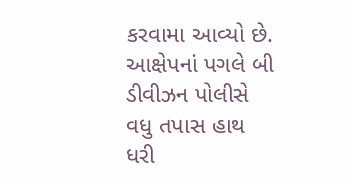કરવામા આવ્યો છે. આક્ષેપનાં પગલે બી ડીવીઝન પોલીસે વધુ તપાસ હાથ ધરી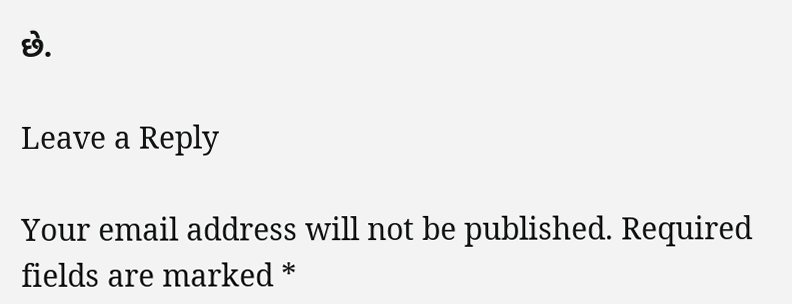છે.

Leave a Reply

Your email address will not be published. Required fields are marked *